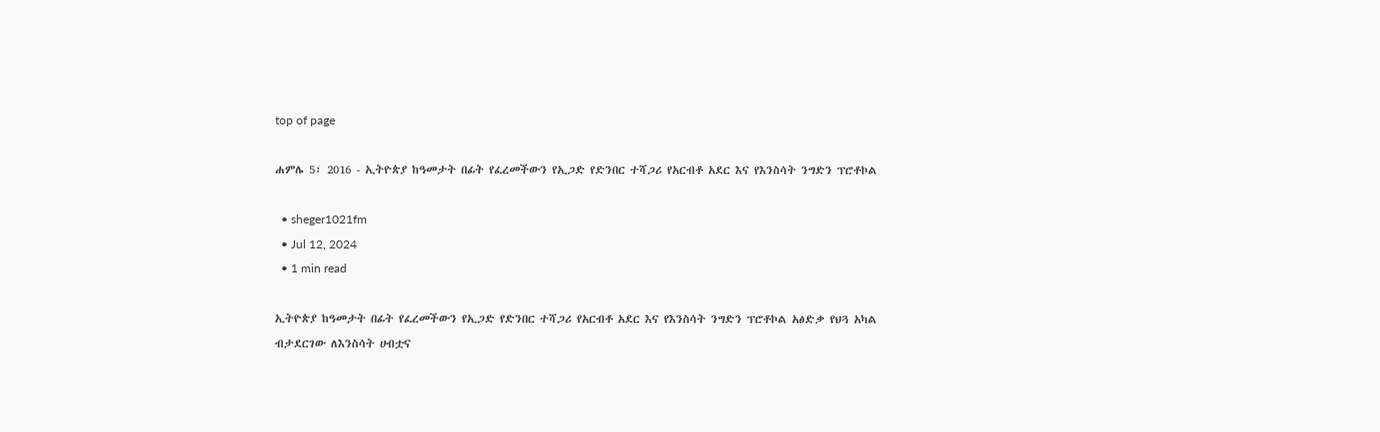top of page

ሐምሌ 5፣ 2016 - ኢትዮጵያ ከዓመታት በፊት የፈረመችውን የኢጋድ የድንበር ተሻጋሪ የአርብቶ አደር እና የእንስሳት ንግድን ፕሮቶኮል

  • sheger1021fm
  • Jul 12, 2024
  • 1 min read

ኢትዮጵያ ከዓመታት በፊት የፈረመችውን የኢጋድ የድንበር ተሻጋሪ የአርብቶ አደር እና የእንስሳት ንግድን ፕሮቶኮል አፅድቃ የህጓ አካል ብታደርገው ለእንስሳት ሀብቷና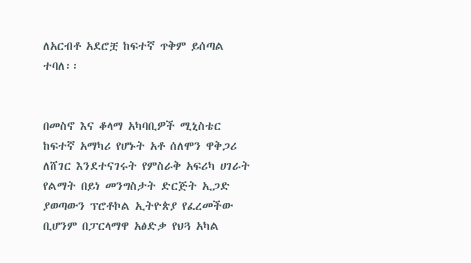ለአርብቶ አደሮቿ ከፍተኛ ጥቅም ይሰጣል ተባለ፡፡


በመስኖ እና ቆላማ አካባቢዎች ሚኒስቴር ከፍተኛ አማካሪ የሆኑት አቶ ሰለሞን ዋቅጋሪ ለሸገር እንደተናገሩት የምስራቅ አፍሪካ ሀገራት የልማት በይነ መንግስታት ድርጅት ኢጋድ ያወጣውን ፕሮቶኮል ኢትዮጵያ የፈረመችው ቢሆንም በፓርላማዋ አፅድቃ የህጓ አካል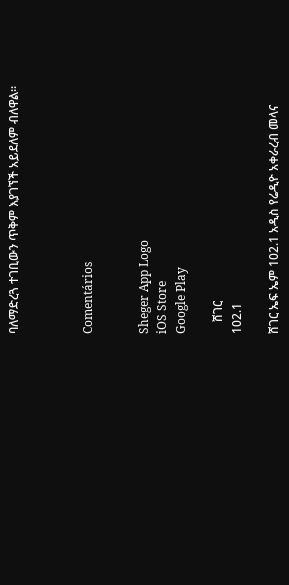ባለማድረጓ ተገቢውን ጥቅም እያገኘች አይደለም ብለዋል፡፡



Comentários


Sheger App Logo
iOS Store
Google Play

    ሸገር
102.1

ሸገር ኤፍ ኤም 102.1 አዲስ የሬዲዮ አቀራረብ መላና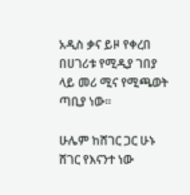አዲስ ቃና ይዞ የቀረበ በሀገሪቱ የሚዲያ ገበያ ላይ መሪ ሚና የሚጫወት ጣቢያ ነው፡፡

ሁሌም ከሸገር ጋር ሁኑ
ሸገር የእናንተ ነው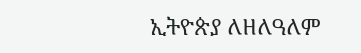ኢትዮጵያ ለዘለዓለም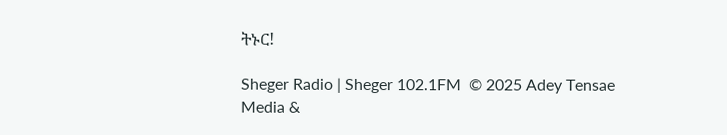ትኑር!

Sheger Radio | Sheger 102.1FM  © 2025 Adey Tensae Media &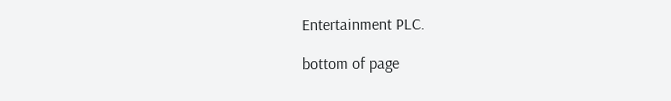Entertainment PLC.

bottom of page